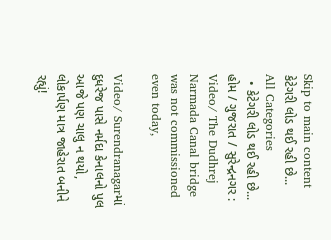Skip to main content
કેટેગરી લોડ થઈ રહી છે...
All Categories
  • કેટેગરી લોડ થઈ રહી છે...
હોમ / ગુજરાત / સુરેન્દ્રનગર : Video/ The Dudhrej Narmada Canal bridge was not commissioned even today,

Video/ Surendranagarમાં દુધરેજ પાસે નર્મદા કેનાલનો પુલ આજે પણ ચાલુ ન થયો, લોકાર્પણ માત્ર જાહેરાત બનીને રહ્યું!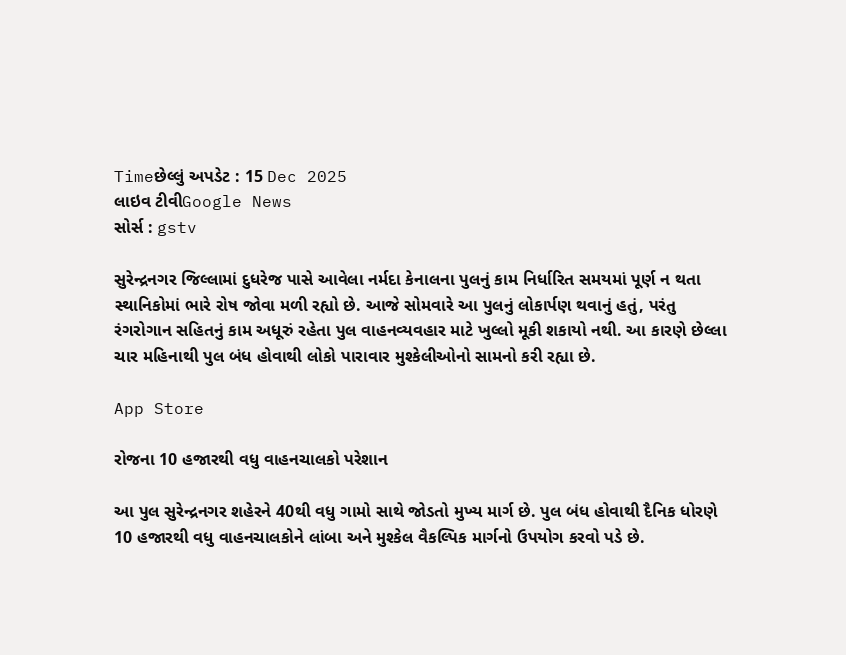Timeછેલ્લું અપડેટ : 15 Dec 2025
લાઇવ ટીવીGoogle News
સોર્સ : gstv

સુરેન્દ્રનગર જિલ્લામાં દુધરેજ પાસે આવેલા નર્મદા કેનાલના પુલનું કામ નિર્ધારિત સમયમાં પૂર્ણ ન થતા સ્થાનિકોમાં ભારે રોષ જોવા મળી રહ્યો છે. આજે સોમવારે આ પુલનું લોકાર્પણ થવાનું હતું, પરંતુ રંગરોગાન સહિતનું કામ અધૂરું રહેતા પુલ વાહનવ્યવહાર માટે ખુલ્લો મૂકી શકાયો નથી. આ કારણે છેલ્લા ચાર મહિનાથી પુલ બંધ હોવાથી લોકો પારાવાર મુશ્કેલીઓનો સામનો કરી રહ્યા છે.

App Store

રોજના 10 હજારથી વધુ વાહનચાલકો પરેશાન

આ પુલ સુરેન્દ્રનગર શહેરને 40થી વધુ ગામો સાથે જોડતો મુખ્ય માર્ગ છે. પુલ બંધ હોવાથી દૈનિક ધોરણે 10 હજારથી વધુ વાહનચાલકોને લાંબા અને મુશ્કેલ વૈકલ્પિક માર્ગનો ઉપયોગ કરવો પડે છે.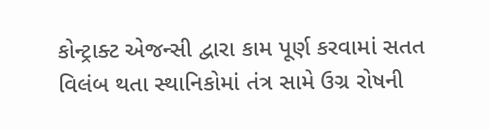કોન્ટ્રાક્ટ એજન્સી દ્વારા કામ પૂર્ણ કરવામાં સતત વિલંબ થતા સ્થાનિકોમાં તંત્ર સામે ઉગ્ર રોષની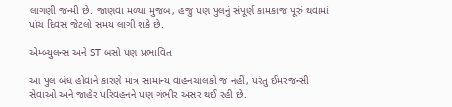લાગણી જન્મી છે. જાણવા મળ્યા મુજબ, હજુ પણ પુલનું સંપૂર્ણ કામકાજ પૂરું થવામાં પાંચ દિવસ જેટલો સમય લાગી શકે છે.

એમ્બ્યુલન્સ અને ST બસો પણ પ્રભાવિત

આ પુલ બંધ હોવાને કારણે માત્ર સામાન્ય વાહનચાલકો જ નહીં, પરંતુ ઈમરજન્સી સેવાઓ અને જાહેર પરિવહનને પણ ગંભીર અસર થઈ રહી છે.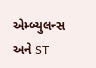એમ્બ્યુલન્સ અને ST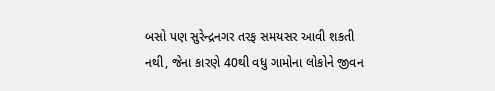બસો પણ સુરેન્દ્રનગર તરફ સમયસર આવી શકતી નથી, જેના કારણે 40થી વધુ ગામોના લોકોને જીવન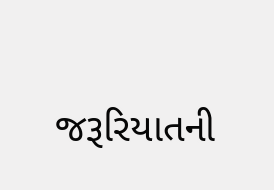જરૂરિયાતની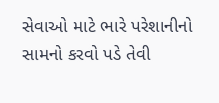સેવાઓ માટે ભારે પરેશાનીનો સામનો કરવો પડે તેવી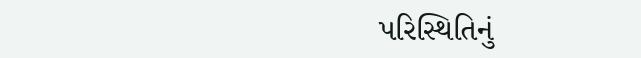પરિસ્થિતિનું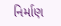નિર્માણ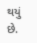થયું છે.